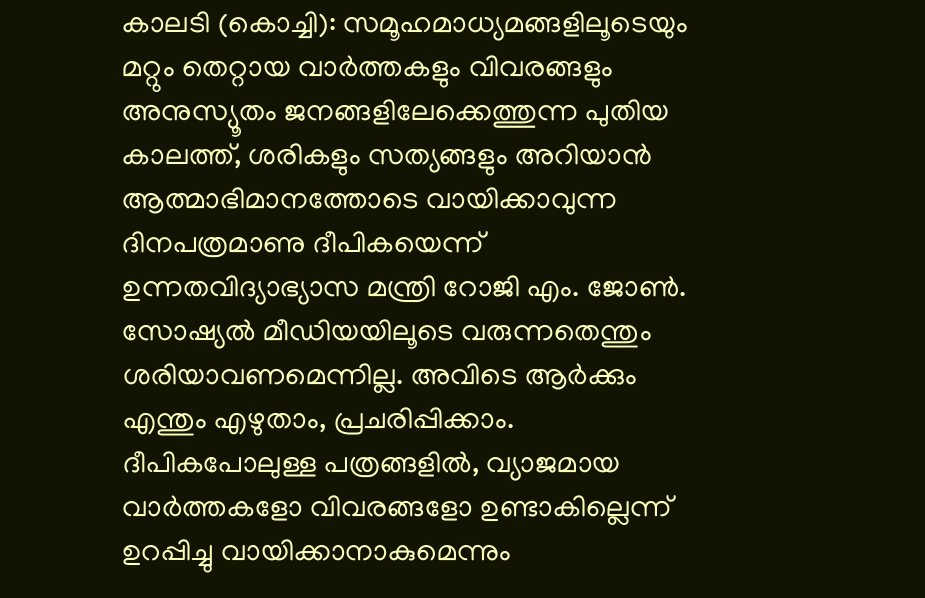കാലടി (കൊച്ചി): സമൂഹമാധ്യമങ്ങളിലൂടെയും മറ്റും തെറ്റായ വാർത്തകളും വിവരങ്ങളും അനുസ്യൂതം ജനങ്ങളിലേക്കെത്തുന്ന പുതിയ കാലത്ത്, ശരികളും സത്യങ്ങളും അറിയാൻ ആത്മാഭിമാനത്തോടെ വായിക്കാവുന്ന ദിനപത്രമാണു ദീപികയെന്ന് ഉന്നതവിദ്യാഭ്യാസ മന്ത്രി റോജി എം. ജോൺ. സോഷ്യൽ മീഡിയയിലൂടെ വരുന്നതെന്തും ശരിയാവണമെന്നില്ല. അവിടെ ആർക്കും എന്തും എഴുതാം, പ്രചരിപ്പിക്കാം.
ദീപികപോലുള്ള പത്രങ്ങളിൽ, വ്യാജമായ വാർത്തകളോ വിവരങ്ങളോ ഉണ്ടാകില്ലെന്ന് ഉറപ്പിച്ചു വായിക്കാനാകുമെന്നും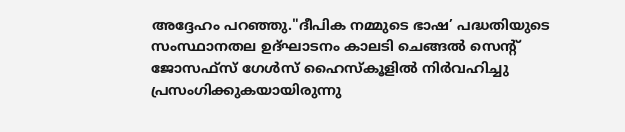അദ്ദേഹം പറഞ്ഞു."ദീപിക നമ്മുടെ ഭാഷ’ പദ്ധതിയുടെ സംസ്ഥാനതല ഉദ്ഘാടനം കാലടി ചെങ്ങൽ സെന്റ് ജോസഫ്സ് ഗേൾസ് ഹൈസ്കൂളിൽ നിർവഹിച്ചു പ്രസംഗിക്കുകയായിരുന്നു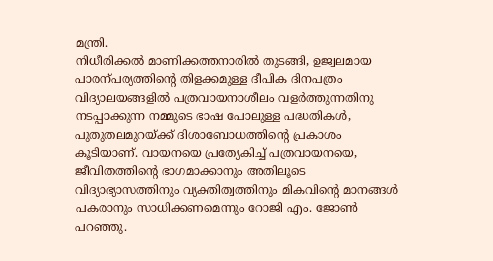മന്ത്രി.
നിധീരിക്കൽ മാണിക്കത്തനാരിൽ തുടങ്ങി, ഉജ്വലമായ പാരന്പര്യത്തിന്റെ തിളക്കമുള്ള ദീപിക ദിനപത്രം വിദ്യാലയങ്ങളിൽ പത്രവായനാശീലം വളർത്തുന്നതിനു നടപ്പാക്കുന്ന നമ്മുടെ ഭാഷ പോലുള്ള പദ്ധതികൾ, പുതുതലമുറയ്ക്ക് ദിശാബോധത്തിന്റെ പ്രകാശം കൂടിയാണ്. വായനയെ പ്രത്യേകിച്ച് പത്രവായനയെ, ജീവിതത്തിന്റെ ഭാഗമാക്കാനും അതിലൂടെ വിദ്യാഭ്യാസത്തിനും വ്യക്തിത്വത്തിനും മികവിന്റെ മാനങ്ങൾ പകരാനും സാധിക്കണമെന്നും റോജി എം. ജോൺ പറഞ്ഞു.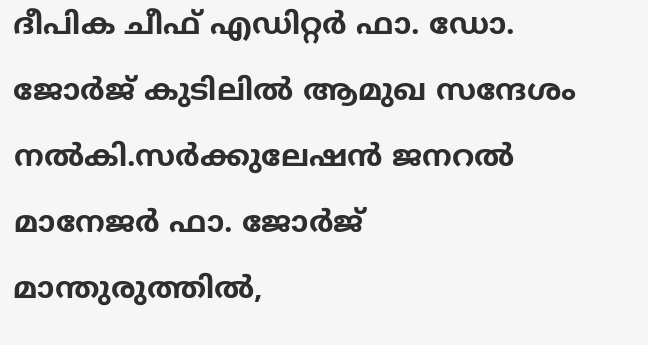ദീപിക ചീഫ് എഡിറ്റർ ഫാ. ഡോ. ജോർജ് കുടിലിൽ ആമുഖ സന്ദേശം നൽകി.സർക്കുലേഷൻ ജനറൽ മാനേജർ ഫാ. ജോർജ് മാന്തുരുത്തിൽ,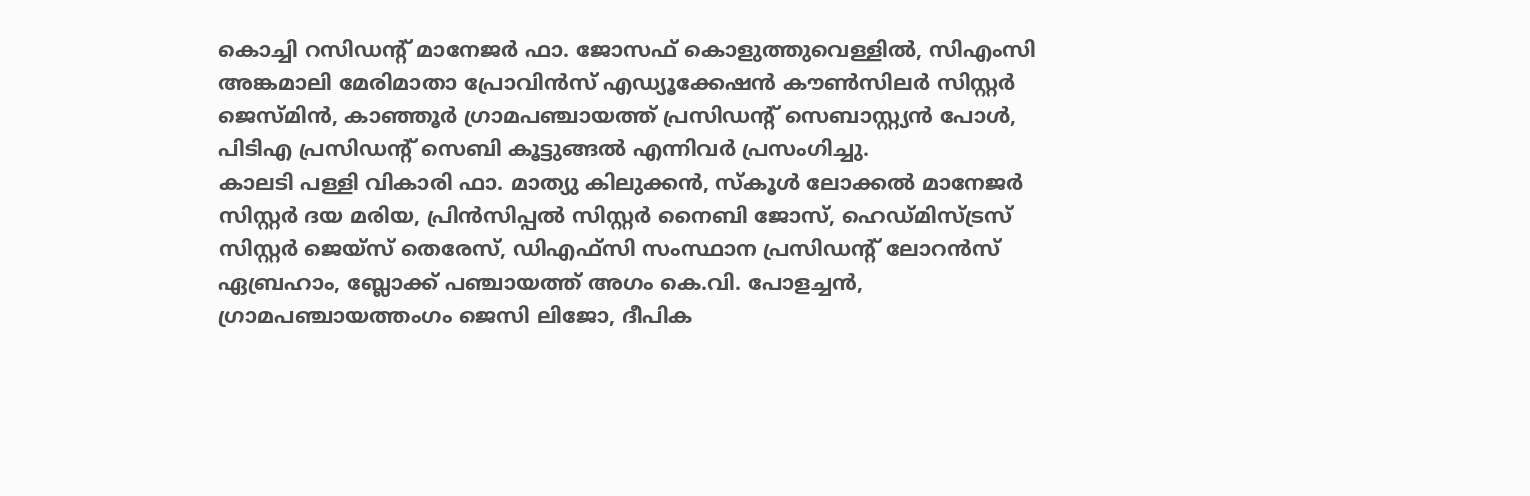കൊച്ചി റസിഡന്റ് മാനേജർ ഫാ. ജോസഫ് കൊളുത്തുവെള്ളിൽ, സിഎംസി അങ്കമാലി മേരിമാതാ പ്രോവിൻസ് എഡ്യൂക്കേഷൻ കൗൺസിലർ സിസ്റ്റർ ജെസ്മിൻ, കാഞ്ഞൂർ ഗ്രാമപഞ്ചായത്ത് പ്രസിഡന്റ് സെബാസ്റ്റ്യൻ പോൾ, പിടിഎ പ്രസിഡന്റ് സെബി കൂട്ടുങ്ങൽ എന്നിവർ പ്രസംഗിച്ചു.
കാലടി പള്ളി വികാരി ഫാ. മാത്യു കിലുക്കൻ, സ്കൂൾ ലോക്കൽ മാനേജർ സിസ്റ്റർ ദയ മരിയ, പ്രിൻസിപ്പൽ സിസ്റ്റർ നൈബി ജോസ്, ഹെഡ്മിസ്ട്രസ് സിസ്റ്റർ ജെയ്സ് തെരേസ്, ഡിഎഫ്സി സംസ്ഥാന പ്രസിഡന്റ് ലോറൻസ് ഏബ്രഹാം, ബ്ലോക്ക് പഞ്ചായത്ത് അഗം കെ.വി. പോളച്ചൻ, ഗ്രാമപഞ്ചായത്തംഗം ജെസി ലിജോ, ദീപിക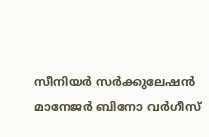സീനിയർ സർക്കുലേഷൻ മാനേജർ ബിനോ വർഗീസ്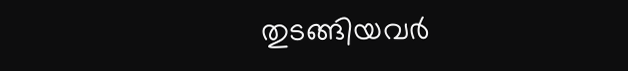തുടങ്ങിയവർ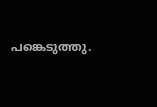പങ്കെടുത്തു.